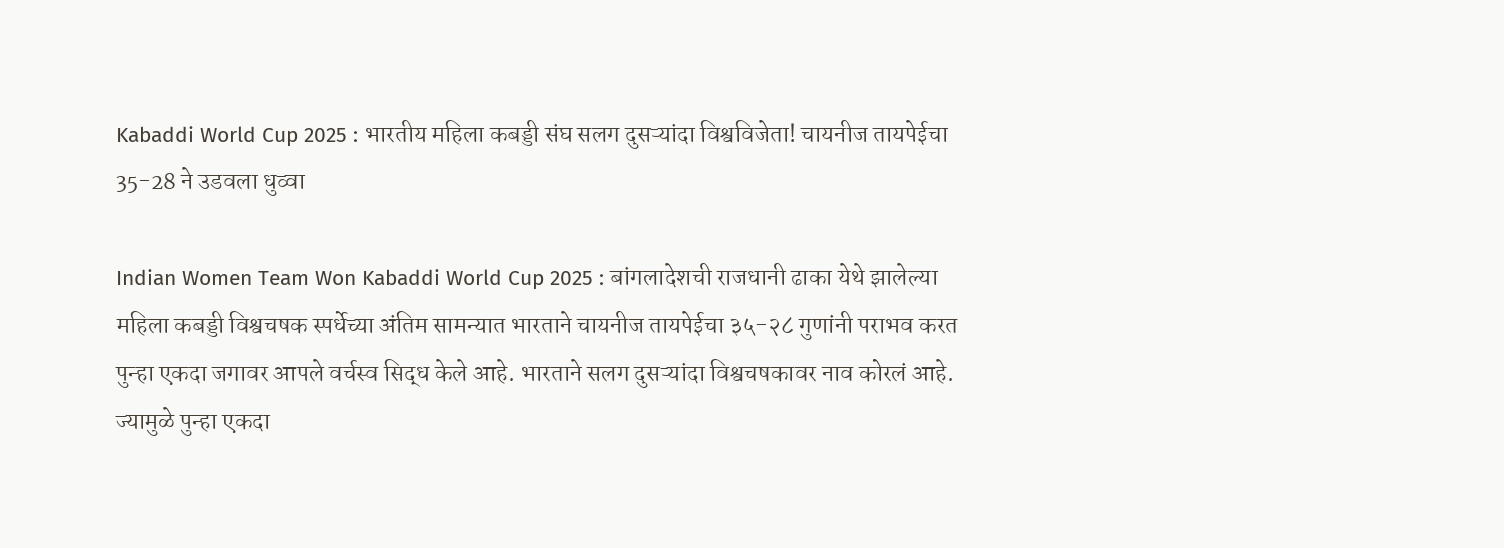Kabaddi World Cup 2025 : भारतीय महिला कबड्डी संघ सलग दुसऱ्यांदा विश्वविजेता! चायनीज तायपेईचा 35-28 ने उडवला धुव्वा

Indian Women Team Won Kabaddi World Cup 2025 : बांगलादेशची राजधानी ढाका येथे झालेल्या महिला कबड्डी विश्वचषक स्पर्धेच्या अंतिम सामन्यात भारताने चायनीज तायपेईचा ३५-२८ गुणांनी पराभव करत पुन्हा एकदा जगावर आपले वर्चस्व सिद्ध केले आहे. भारताने सलग दुसऱ्यांदा विश्वचषकावर नाव कोरलं आहे. ज्यामुळे पुन्हा एकदा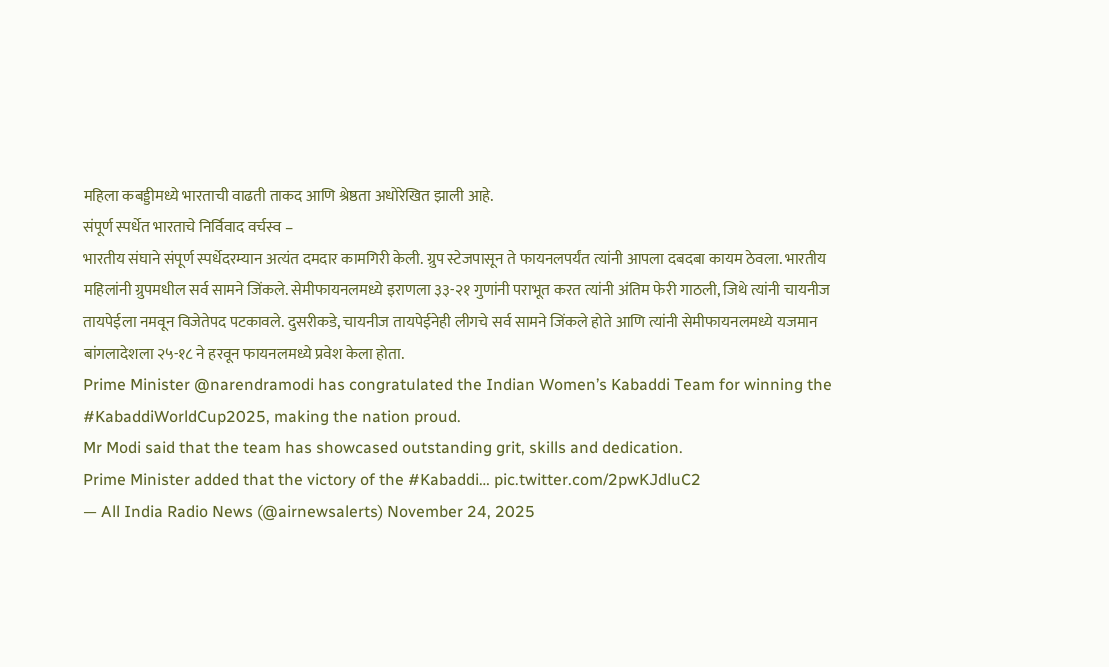महिला कबड्डीमध्ये भारताची वाढती ताकद आणि श्रेष्ठता अधोरेखित झाली आहे.
संपूर्ण स्पर्धेत भारताचे निर्विवाद वर्चस्व –
भारतीय संघाने संपूर्ण स्पर्धेदरम्यान अत्यंत दमदार कामगिरी केली. ग्रुप स्टेजपासून ते फायनलपर्यंत त्यांनी आपला दबदबा कायम ठेवला. भारतीय महिलांनी ग्रुपमधील सर्व सामने जिंकले. सेमीफायनलमध्ये इराणला ३३-२१ गुणांनी पराभूत करत त्यांनी अंतिम फेरी गाठली, जिथे त्यांनी चायनीज तायपेईला नमवून विजेतेपद पटकावले. दुसरीकडे, चायनीज तायपेईनेही लीगचे सर्व सामने जिंकले होते आणि त्यांनी सेमीफायनलमध्ये यजमान बांगलादेशला २५-१८ ने हरवून फायनलमध्ये प्रवेश केला होता.
Prime Minister @narendramodi has congratulated the Indian Women’s Kabaddi Team for winning the #KabaddiWorldCup2025, making the nation proud.
Mr Modi said that the team has showcased outstanding grit, skills and dedication.
Prime Minister added that the victory of the #Kabaddi… pic.twitter.com/2pwKJdluC2
— All India Radio News (@airnewsalerts) November 24, 2025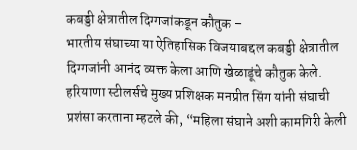कबड्डी क्षेत्रातील दिग्गजांकडून कौतुक –
भारतीय संघाच्या या ऐतिहासिक विजयाबद्दल कबड्डी क्षेत्रातील दिग्गजांनी आनंद व्यक्त केला आणि खेळाडूंचे कौतुक केले. हरियाणा स्टीलर्सचे मुख्य प्रशिक्षक मनप्रीत सिंग यांनी संघाची प्रशंसा करताना म्हटले की, “महिला संघाने अशी कामगिरी केली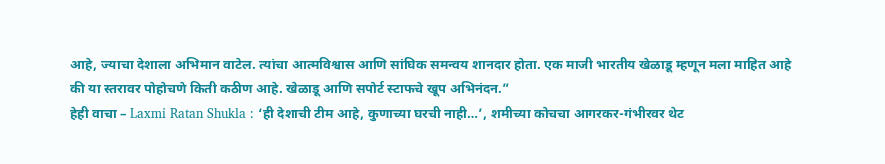आहे, ज्याचा देशाला अभिमान वाटेल. त्यांचा आत्मविश्वास आणि सांघिक समन्वय शानदार होता. एक माजी भारतीय खेळाडू म्हणून मला माहित आहे की या स्तरावर पोहोचणे किती कठीण आहे. खेळाडू आणि सपोर्ट स्टाफचे खूप अभिनंदन.”
हेही वाचा – Laxmi Ratan Shukla : ‘ही देशाची टीम आहे, कुणाच्या घरची नाही…’, शमीच्या कोचचा आगरकर-गंभीरवर थेट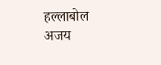हल्लाबोल
अजय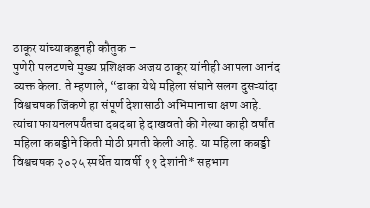ठाकूर यांच्याकडूनही कौतुक –
पुणेरी पलटणचे मुख्य प्रशिक्षक अजय ठाकूर यांनीही आपला आनंद व्यक्त केला. ते म्हणाले, “ढाका येथे महिला संघाने सलग दुसऱ्यांदा विश्वचषक जिंकणे हा संपूर्ण देशासाठी अभिमानाचा क्षण आहे. त्यांचा फायनलपर्यंतचा दबदबा हे दाखवतो की गेल्या काही वर्षांत महिला कबड्डीने किती मोठी प्रगती केली आहे. या महिला कबड्डी विश्वचषक २०२५ स्पर्धेत यावर्षी ११ देशांनी* सहभाग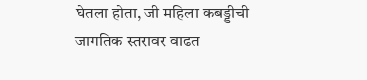घेतला होता, जी महिला कबड्डीची जागतिक स्तरावर वाढत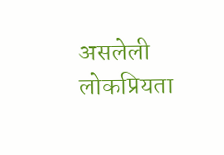असलेली लोकप्रियता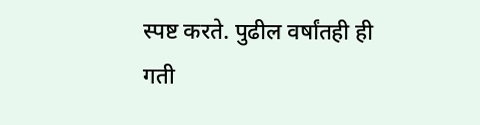स्पष्ट करते. पुढील वर्षांतही ही गती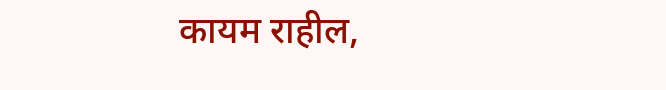कायम राहील,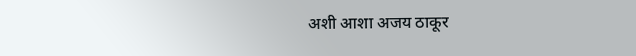अशी आशा अजय ठाकूर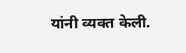यांनी व्यक्त केली.